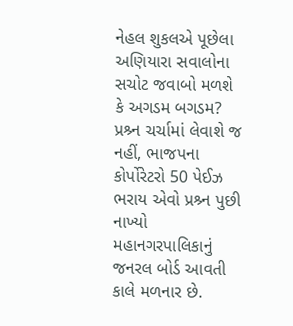નેહલ શુકલએ પૂછેલા અણિયારા સવાલોના સચોટ જવાબો મળશે કે અગડમ બગડમ?
પ્રશ્ર્ન ચર્ચામાં લેવાશે જ નહીં, ભાજપના કોર્પોરેટરો 50 પેઈઝ ભરાય એવો પ્રશ્ર્ન પુછી નાખ્યો
મહાનગરપાલિકાનું જનરલ બોર્ડ આવતી કાલે મળનાર છે.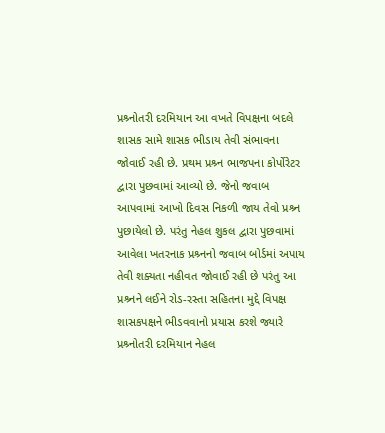પ્રશ્ર્નોતરી દરમિયાન આ વખતે વિપક્ષના બદલે શાસક સામે શાસક ભીડાય તેવી સંભાવના જોવાઈ રહી છે. પ્રથમ પ્રશ્ર્ન ભાજપના કોર્પોરેટર દ્વારા પુછવામાં આવ્યો છે. જેનો જવાબ આપવામાં આખો દિવસ નિકળી જાય તેવો પ્રશ્ર્ન પુછાયેલો છે. પરંતુ નેહલ શુકલ દ્વારા પુછવામાં આવેલા ખતરનાક પ્રશ્ર્નનો જવાબ બોર્ડમાં અપાય તેવી શક્યતા નહીવત જોવાઈ રહી છે પરંતુ આ પ્રશ્ર્નને લઈને રોડ-રસ્તા સહિતના મુદ્દે વિપક્ષ શાસકપક્ષને ભીડવવાનો પ્રયાસ કરશે જ્યારે પ્રશ્ર્નોતરી દરમિયાન નેહલ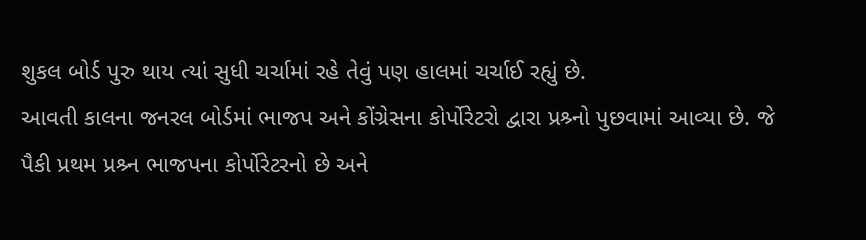શુકલ બોર્ડ પુરુ થાય ત્યાં સુધી ચર્ચામાં રહે તેવું પણ હાલમાં ચર્ચાઈ રહ્યું છે.
આવતી કાલના જનરલ બોર્ડમાં ભાજપ અને કોંગ્રેસના કોર્પોરેટરો દ્વારા પ્રશ્ર્નો પુછવામાં આવ્યા છે. જે પૈકી પ્રથમ પ્રશ્ર્ન ભાજપના કોર્પોરેટરનો છે અને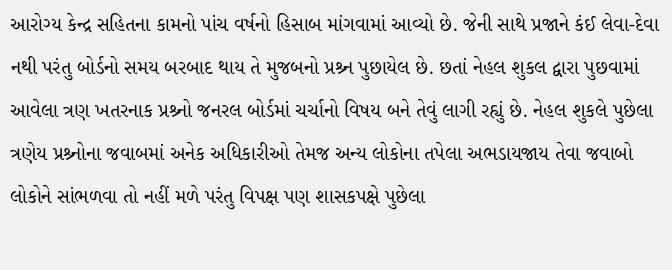આરોગ્ય કેન્દ્ર સહિતના કામનો પાંચ વર્ષનો હિસાબ માંગવામાં આવ્યો છે. જેની સાથે પ્રજાને કંઈ લેવા-દેવા નથી પરંતુ બોર્ડનો સમય બરબાદ થાય તે મુજબનો પ્રશ્ર્ન પુછાયેલ છે. છતાં નેહલ શુકલ દ્વારા પુછવામાં આવેલા ત્રણ ખતરનાક પ્રશ્ર્નો જનરલ બોર્ડમાં ચર્ચાનો વિષય બને તેવું લાગી રહ્યું છે. નેહલ શુકલે પુછેલા ત્રણેય પ્રશ્ર્નોના જવાબમાં અનેક અધિકારીઓ તેમજ અન્ય લોકોના તપેલા અભડાયજાય તેવા જવાબો લોકોને સાંભળવા તો નહીં મળે પરંતુ વિપક્ષ પણ શાસકપક્ષે પુછેલા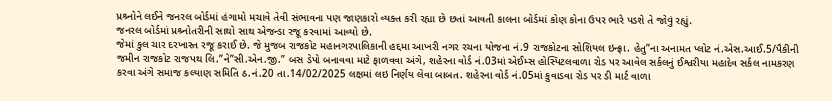પ્રશ્ર્નોને લઈને જનરલ બોર્ડમાં હંગામો મચાવે તેવી સંભાવના પણ જાણકારો વ્યક્ત કરી રહ્યા છે છતાં આવતી કાલના બોર્ડમાં કોણ કોના ઉપર ભારે પડશે તે જોવું રહ્યું.
જનરલ બોર્ડમાં પ્રશ્ર્નોતરીની સાથો સાથ એજન્ડા રજૂ કરવામાં આવ્યો છે.
જેમાં કુલ ચાર દરખાસ્ત રજૂ કરાઈ છે. જે મુજબ રાજકોટ મહાનગરપાલિકાની હદ્દમા આખરી નગર રચના યોજના નં.9 રાજકોટના સોશિયલ ઇન્ફ્રા. હેતુ”ના અનામત પ્લોટ નં.એસ.આઈ.5/પૈકીની જમીન રાજકોટ રાજપથ લિ.”ને”સી.એન.જી.” બસ ડેપો બનાવવા માટે ફાળવવા અંગે, શહેરના વોર્ડ નં.03માં એઈમ્સ હોસ્પિટલવાળા રોડ પર આવેલ સર્કલનું ઈશ્વરીયા મહાદેવ સર્કલ નામકરણ કરવા અંગે સમાજ કલ્યાણ સમિતિ ઠ.નં.20 તા.14/02/2025 લક્ષમાં લઇ નિર્ણય લેવા બાબત. શહેરના વોર્ડ નં.05માં કુવાડવા રોડ પર ડી માર્ટ વાળા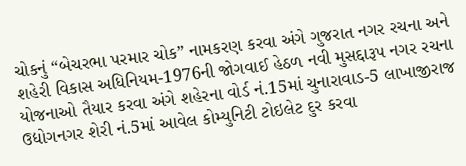ચોકનું “બેચરભા પરમાર ચોક” નામકરણ કરવા અંગે ગુજરાત નગર રચના અને શહેરી વિકાસ અધિનિયમ-1976ની જોગવાઈ હેઠળ નવી મુસદ્દારૂપ નગર રચના યોજનાઓ તૈયાર કરવા અંગે શહેરના વોર્ડ નં.15માં ચુનારાવાડ-5 લાખાજીરાજ ઉદ્યોગનગર શેરી નં.5માં આવેલ કોમ્યુનિટી ટોઇલેટ દુર કરવા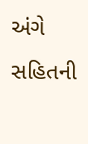અંગે સહિતની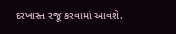દરખાસ્ત રજૂ કરવામાં આવશે.